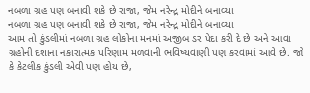નબળા ગ્રહ પણ બનાવી શકે છે રાજા, જેમ નરેન્દ્ર મોદીને બનાવ્યા
નબળા ગ્રહ પણ બનાવી શકે છે રાજા, જેમ નરેન્દ્ર મોદીને બનાવ્યા
આમ તો કુંડલીમાં નબળા ગ્રહ લોકોના મનમાં અજીબ ડર પેદા કરી દે છે અને આવા ગ્રહોની દશાના નકારાત્મક પરિણામ મળવાની ભવિષ્યવાણી પણ કરવામાં આવે છે. જો કે કેટલીક કુંડલી એવી પણ હોય છે,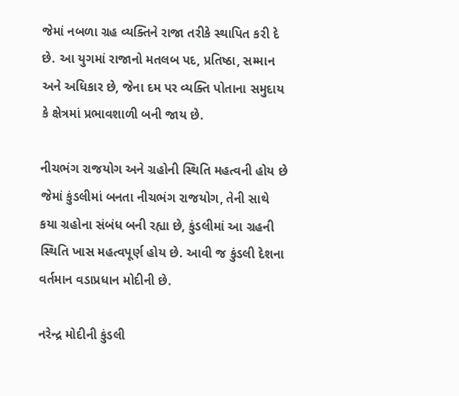જેમાં નબળા ગ્રહ વ્યક્તિને રાજા તરીકે સ્થાપિત કરી દે છે. આ યુગમાં રાજાનો મતલબ પદ, પ્રતિષ્ઠા, સમ્માન અને અધિકાર છે, જેના દમ પર વ્યક્તિ પોતાના સમુદાય કે ક્ષેત્રમાં પ્રભાવશાળી બની જાય છે.

નીચભંગ રાજયોગ અને ગ્રહોની સ્થિતિ મહત્વની હોય છે
જેમાં કુંડલીમાં બનતા નીચભંગ રાજયોગ, તેની સાથે કયા ગ્રહોના સંબંધ બની રહ્યા છે, કુંડલીમાં આ ગ્રહની સ્થિતિ ખાસ મહત્વપૂર્ણ હોય છે. આવી જ કુંડલી દેશના વર્તમાન વડાપ્રધાન મોદીની છે.

નરેન્દ્ર મોદીની કુંડલી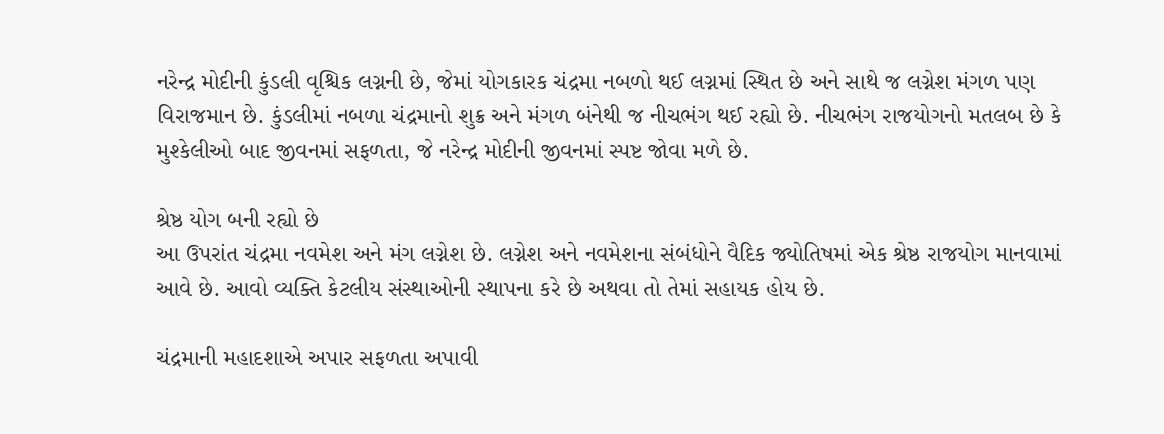નરેન્દ્ર મોદીની કુંડલી વૃશ્ચિક લગ્નની છે, જેમાં યોગકારક ચંદ્રમા નબળો થઈ લગ્નમાં સ્થિત છે અને સાથે જ લગ્નેશ મંગળ પણ વિરાજમાન છે. કુંડલીમાં નબળા ચંદ્રમાનો શુક્ર અને મંગળ બંનેથી જ નીચભંગ થઈ રહ્યો છે. નીચભંગ રાજયોગનો મતલબ છે કે મુશ્કેલીઓ બાદ જીવનમાં સફળતા, જે નરેન્દ્ર મોદીની જીવનમાં સ્પષ્ટ જોવા મળે છે.

શ્રેષ્ઠ યોગ બની રહ્યો છે
આ ઉપરાંત ચંદ્રમા નવમેશ અને મંગ લગ્નેશ છે. લગ્નેશ અને નવમેશના સંબંધોને વૈદિક જ્યોતિષમાં એક શ્રેષ્ઠ રાજયોગ માનવામાં આવે છે. આવો વ્યક્તિ કેટલીય સંસ્થાઓની સ્થાપના કરે છે અથવા તો તેમાં સહાયક હોય છે.

ચંદ્રમાની મહાદશાએ અપાર સફળતા અપાવી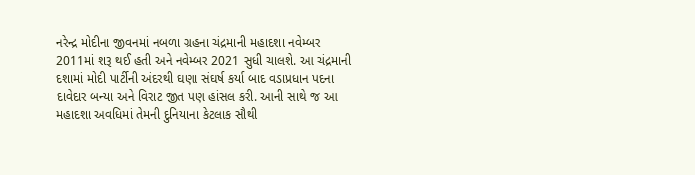નરેન્દ્ર મોદીના જીવનમાં નબળા ગ્રહના ચંદ્રમાની મહાદશા નવેમ્બર 2011માં શરૂ થઈ હતી અને નવેમ્બર 2021 સુધી ચાલશે. આ ચંદ્રમાની દશામાં મોદી પાર્ટીની અંદરથી ઘણા સંઘર્ષ કર્યા બાદ વડાપ્રધાન પદના દાવેદાર બન્યા અને વિરાટ જીત પણ હાંસલ કરી. આની સાથે જ આ મહાદશા અવધિમાં તેમની દુનિયાના કેટલાક સૌથી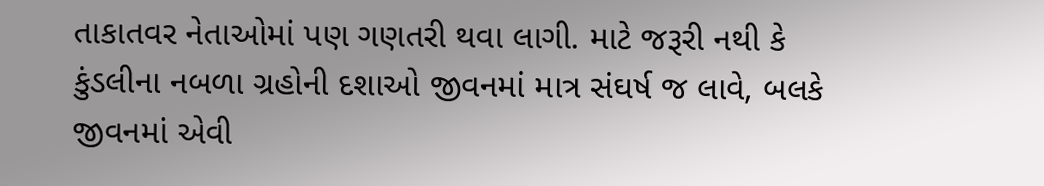તાકાતવર નેતાઓમાં પણ ગણતરી થવા લાગી. માટે જરૂરી નથી કે કુંડલીના નબળા ગ્રહોની દશાઓ જીવનમાં માત્ર સંઘર્ષ જ લાવે, બલકે જીવનમાં એવી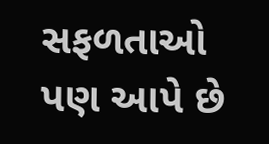સફળતાઓ પણ આપે છે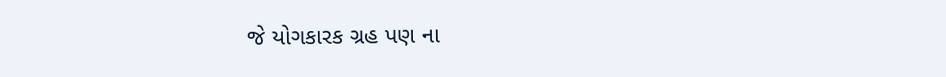જે યોગકારક ગ્રહ પણ ના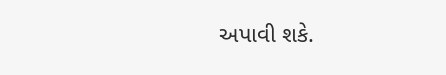અપાવી શકે.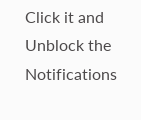Click it and Unblock the Notifications